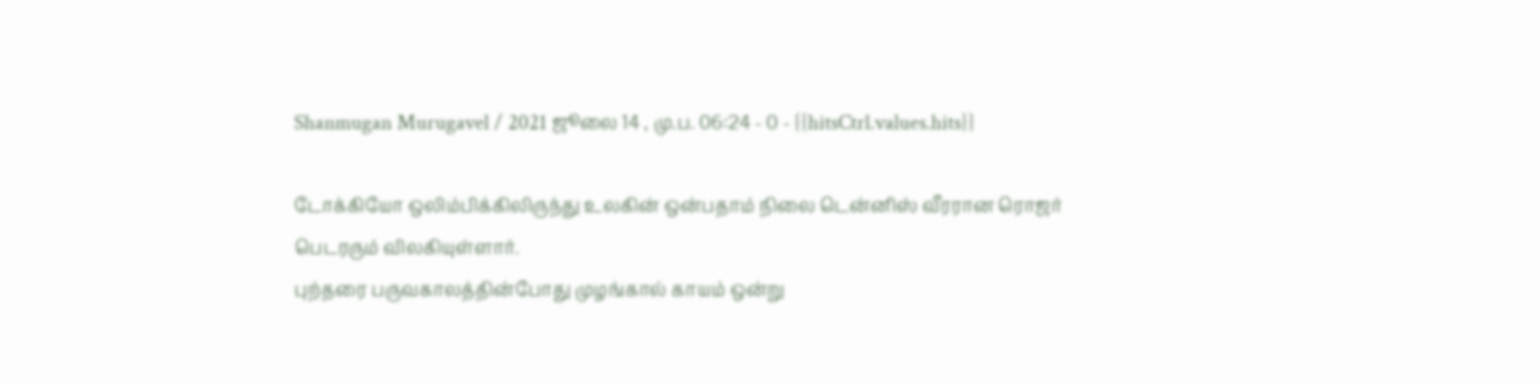Shanmugan Murugavel / 2021 ஜூலை 14 , மு.ப. 06:24 - 0 - {{hitsCtrl.values.hits}}

டோக்கியோ ஒலிம்பிக்கிலிருந்து உலகின் ஒன்பதாம் நிலை டென்னிஸ் வீரரான ரொஜர் பெடரரும் விலகியுள்ளார்.
புற்தரை பருவகாலத்தின்போது முழங்கால் காயம் ஒன்று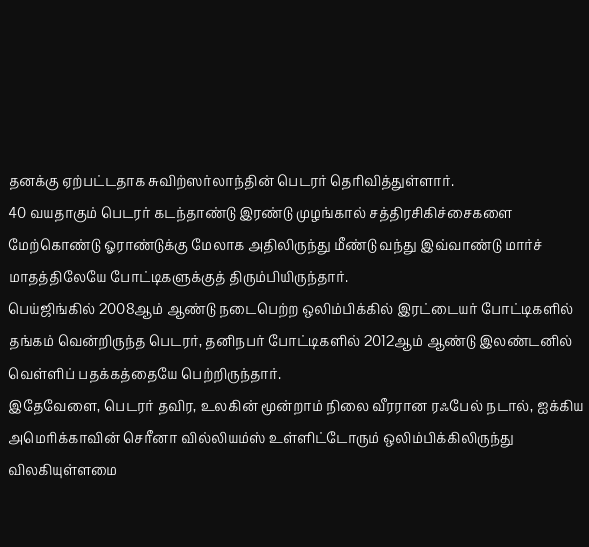தனக்கு ஏற்பட்டதாக சுவிற்ஸர்லாந்தின் பெடரர் தெரிவித்துள்ளார்.
40 வயதாகும் பெடரர் கடந்தாண்டு இரண்டு முழங்கால் சத்திரசிகிச்சைகளை மேற்கொண்டு ஓராண்டுக்கு மேலாக அதிலிருந்து மீண்டு வந்து இவ்வாண்டு மார்ச் மாதத்திலேயே போட்டிகளுக்குத் திரும்பியிருந்தார்.
பெய்ஜிங்கில் 2008ஆம் ஆண்டு நடைபெற்ற ஒலிம்பிக்கில் இரட்டையர் போட்டிகளில் தங்கம் வென்றிருந்த பெடரர், தனிநபர் போட்டிகளில் 2012ஆம் ஆண்டு இலண்டனில் வெள்ளிப் பதக்கத்தையே பெற்றிருந்தார்.
இதேவேளை, பெடரர் தவிர, உலகின் மூன்றாம் நிலை வீரரான ரஃபேல் நடால், ஐக்கிய அமெரிக்காவின் செரீனா வில்லியம்ஸ் உள்ளிட்டோரும் ஒலிம்பிக்கிலிருந்து விலகியுள்ளமை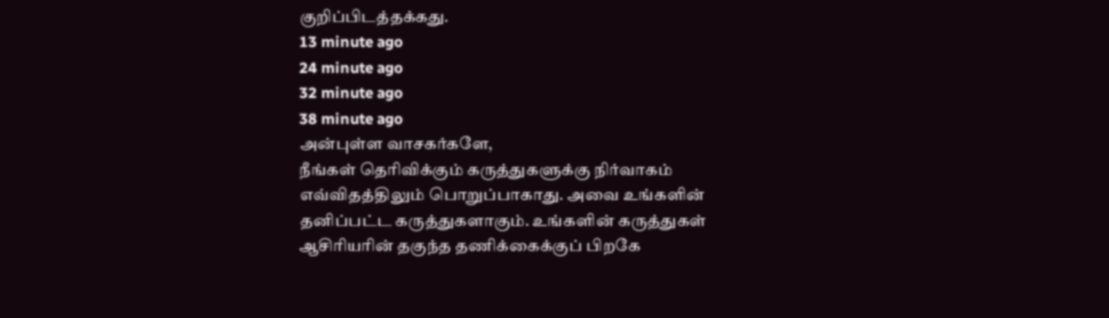குறிப்பிடத்தக்கது.
13 minute ago
24 minute ago
32 minute ago
38 minute ago
அன்புள்ள வாசகர்களே,
நீங்கள் தெரிவிக்கும் கருத்துகளுக்கு நிர்வாகம் எவ்விதத்திலும் பொறுப்பாகாது. அவை உங்களின் தனிப்பட்ட கருத்துகளாகும். உங்களின் கருத்துகள் ஆசிரியரின் தகுந்த தணிக்கைக்குப் பிறகே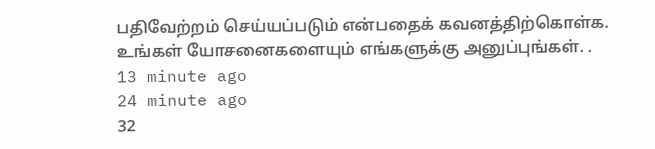பதிவேற்றம் செய்யப்படும் என்பதைக் கவனத்திற்கொள்க. உங்கள் யோசனைகளையும் எங்களுக்கு அனுப்புங்கள். .
13 minute ago
24 minute ago
32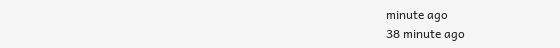minute ago
38 minute ago